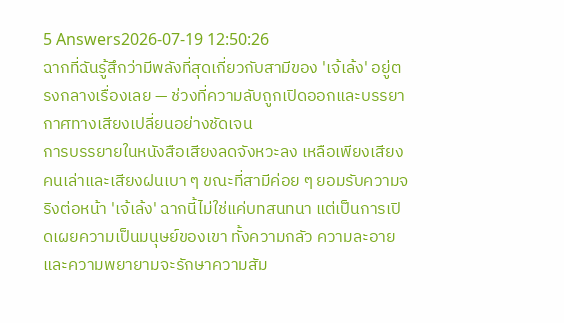5 Answers2026-07-19 12:50:26
ฉากที่ฉันรู้สึกว่ามีพลังที่สุดเกี่ยวกับสามีของ 'เจ้เล้ง' อยู่ตรงกลางเรื่องเลย — ช่วงที่ความลับถูกเปิดออกและบรรยากาศทางเสียงเปลี่ยนอย่างชัดเจน
การบรรยายในหนังสือเสียงลดจังหวะลง เหลือเพียงเสียงคนเล่าและเสียงฝนเบา ๆ ขณะที่สามีค่อย ๆ ยอมรับความจริงต่อหน้า 'เจ้เล้ง' ฉากนี้ไม่ใช่แค่บทสนทนา แต่เป็นการเปิดเผยความเป็นมนุษย์ของเขา ทั้งความกลัว ความละอาย และความพยายามจะรักษาความสัม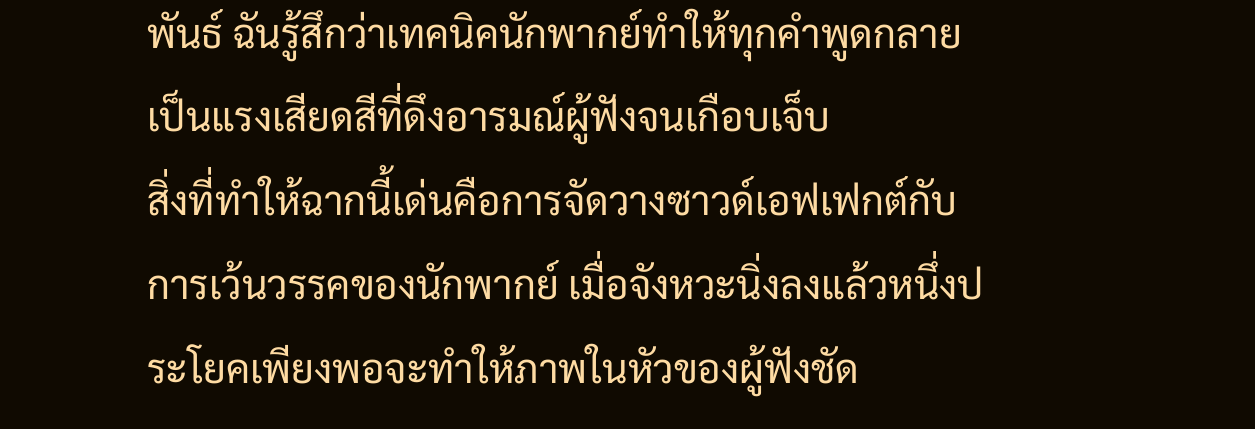พันธ์ ฉันรู้สึกว่าเทคนิคนักพากย์ทำให้ทุกคำพูดกลายเป็นแรงเสียดสีที่ดึงอารมณ์ผู้ฟังจนเกือบเจ็บ
สิ่งที่ทำให้ฉากนี้เด่นคือการจัดวางซาวด์เอฟเฟกต์กับการเว้นวรรคของนักพากย์ เมื่อจังหวะนิ่งลงแล้วหนึ่งประโยคเพียงพอจะทำให้ภาพในหัวของผู้ฟังชัด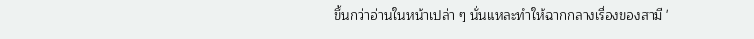ขึ้นกว่าอ่านในหน้าเปล่า ๆ นั่นแหละทำให้ฉากกลางเรื่องของสามี '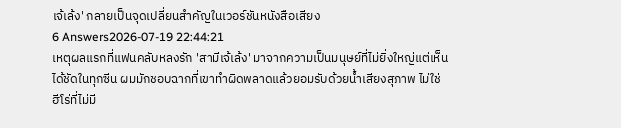เจ้เล้ง' กลายเป็นจุดเปลี่ยนสำคัญในเวอร์ชันหนังสือเสียง
6 Answers2026-07-19 22:44:21
เหตุผลแรกที่แฟนคลับหลงรัก 'สามีเจ้เล้ง' มาจากความเป็นมนุษย์ที่ไม่ยิ่งใหญ่แต่เห็นได้ชัดในทุกซีน ผมมักชอบฉากที่เขาทำผิดพลาดแล้วยอมรับด้วยน้ำเสียงสุภาพ ไม่ใช่ฮีโร่ที่ไม่มี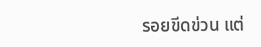รอยขีดข่วน แต่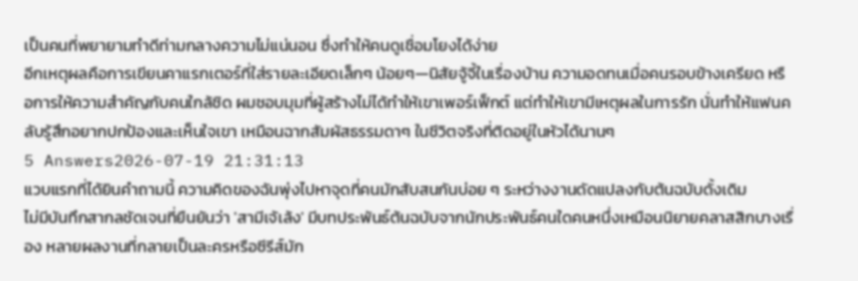เป็นคนที่พยายามทำดีท่ามกลางความไม่แน่นอน ซึ่งทำให้คนดูเชื่อมโยงได้ง่าย
อีกเหตุผลคือการเขียนคาแรกเตอร์ที่ใส่รายละเอียดเล็กๆ น้อยๆ—นิสัยจู้จี้ในเรื่องบ้าน ความอดทนเมื่อคนรอบข้างเครียด หรือการให้ความสำคัญกับคนใกล้ชิด ผมชอบมุมที่ผู้สร้างไม่ได้ทำให้เขาเพอร์เฟ็กต์ แต่ทำให้เขามีเหตุผลในการรัก นั่นทำให้แฟนคลับรู้สึกอยากปกป้องและเห็นใจเขา เหมือนฉากสัมผัสธรรมดาๆ ในชีวิตจริงที่ติดอยู่ในหัวได้นานๆ
5 Answers2026-07-19 21:31:13
แวบแรกที่ได้ยินคำถามนี้ ความคิดของฉันพุ่งไปหาจุดที่คนมักสับสนกันบ่อย ๆ ระหว่างงานดัดแปลงกับต้นฉบับดั้งเดิม
ไม่มีบันทึกสากลชัดเจนที่ยืนยันว่า 'สามีเจ้เล้ง' มีบทประพันธ์ต้นฉบับจากนักประพันธ์คนใดคนหนึ่งเหมือนนิยายคลาสสิกบางเรื่อง หลายผลงานที่กลายเป็นละครหรือซีรีส์มัก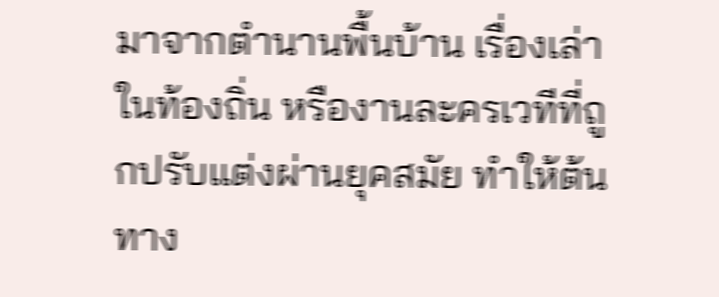มาจากตำนานพื้นบ้าน เรื่องเล่าในท้องถิ่น หรืองานละครเวทีที่ถูกปรับแต่งผ่านยุคสมัย ทำให้ต้นทาง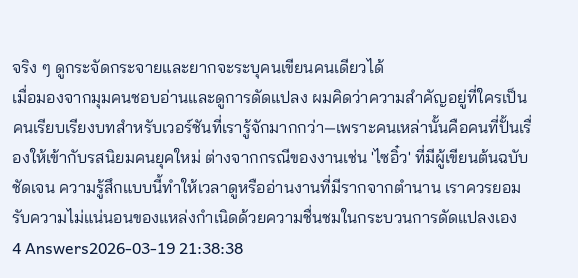จริง ๆ ดูกระจัดกระจายและยากจะระบุคนเขียนคนเดียวได้
เมื่อมองจากมุมคนชอบอ่านและดูการดัดแปลง ผมคิดว่าความสำคัญอยู่ที่ใครเป็นคนเรียบเรียงบทสำหรับเวอร์ชันที่เรารู้จักมากกว่า—เพราะคนเหล่านั้นคือคนที่ปั้นเรื่องให้เข้ากับรสนิยมคนยุคใหม่ ต่างจากกรณีของงานเช่น 'ไซอิ๋ว' ที่มีผู้เขียนต้นฉบับชัดเจน ความรู้สึกแบบนี้ทำให้เวลาดูหรืออ่านงานที่มีรากจากตำนาน เราควรยอมรับความไม่แน่นอนของแหล่งกำเนิดด้วยความชื่นชมในกระบวนการดัดแปลงเอง
4 Answers2026-03-19 21:38:38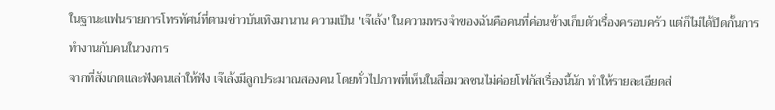ในฐานะแฟนรายการโทรทัศน์ที่ตามข่าวบันเทิงมานาน ความเป็น 'เจ๊เล้ง' ในความทรงจำของฉันคือคนที่ค่อนข้างเก็บตัวเรื่องครอบครัว แต่ก็ไม่ได้ปิดกั้นการทำงานกับคนในวงการ
จากที่สังเกตและฟังคนเล่าให้ฟัง เจ๊เล้งมีลูกประมาณสองคน โดยทั่วไปภาพที่เห็นในสื่อมวลชนไม่ค่อยโฟกัสเรื่องนี้นัก ทำให้รายละเอียดส่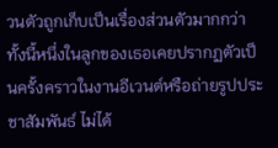วนตัวถูกเก็บเป็นเรื่องส่วนตัวมากกว่า ทั้งนี้หนึ่งในลูกของเธอเคยปรากฏตัวเป็นครั้งคราวในงานอีเวนต์หรือถ่ายรูปประชาสัมพันธ์ ไม่ได้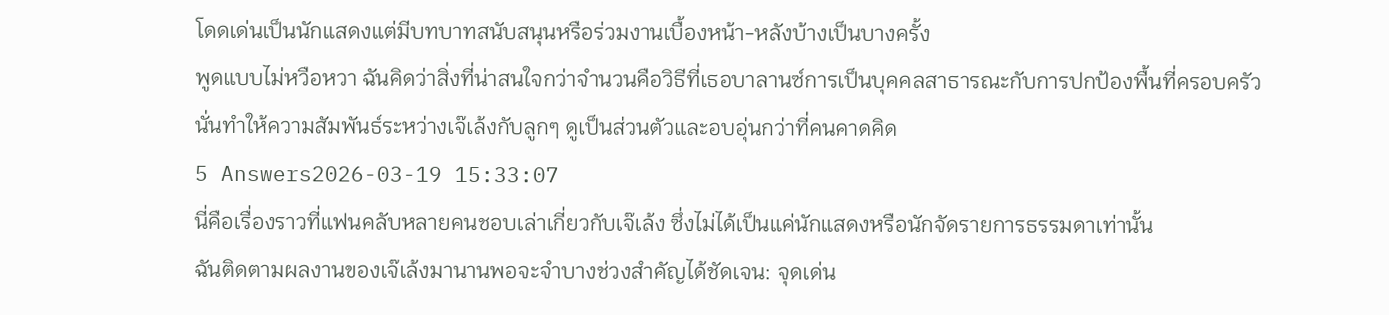โดดเด่นเป็นนักแสดงแต่มีบทบาทสนับสนุนหรือร่วมงานเบื้องหน้า-หลังบ้างเป็นบางครั้ง
พูดแบบไม่หวือหวา ฉันคิดว่าสิ่งที่น่าสนใจกว่าจำนวนคือวิธีที่เธอบาลานซ์การเป็นบุคคลสาธารณะกับการปกป้องพื้นที่ครอบครัว นั่นทำให้ความสัมพันธ์ระหว่างเจ๊เล้งกับลูกๆ ดูเป็นส่วนตัวและอบอุ่นกว่าที่คนคาดคิด
5 Answers2026-03-19 15:33:07
นี่คือเรื่องราวที่แฟนคลับหลายคนชอบเล่าเกี่ยวกับเจ๊เล้ง ซึ่งไม่ได้เป็นแค่นักแสดงหรือนักจัดรายการธรรมดาเท่านั้น
ฉันติดตามผลงานของเจ๊เล้งมานานพอจะจำบางช่วงสำคัญได้ชัดเจน: จุดเด่น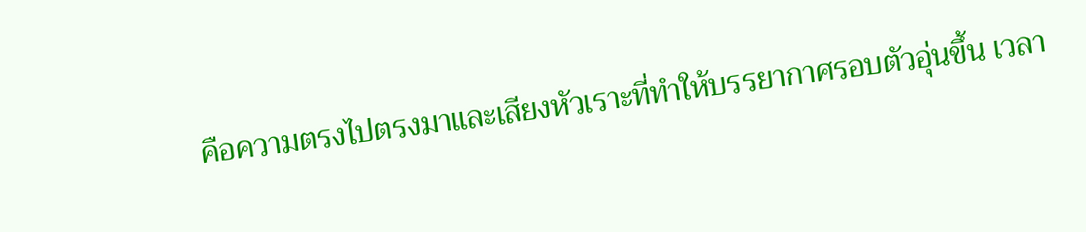คือความตรงไปตรงมาและเสียงหัวเราะที่ทำให้บรรยากาศรอบตัวอุ่นขึ้น เวลา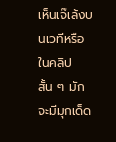เห็นเจ๊เล้งบนเวทีหรือในคลิปสั้น ๆ มักจะมีมุกเด็ด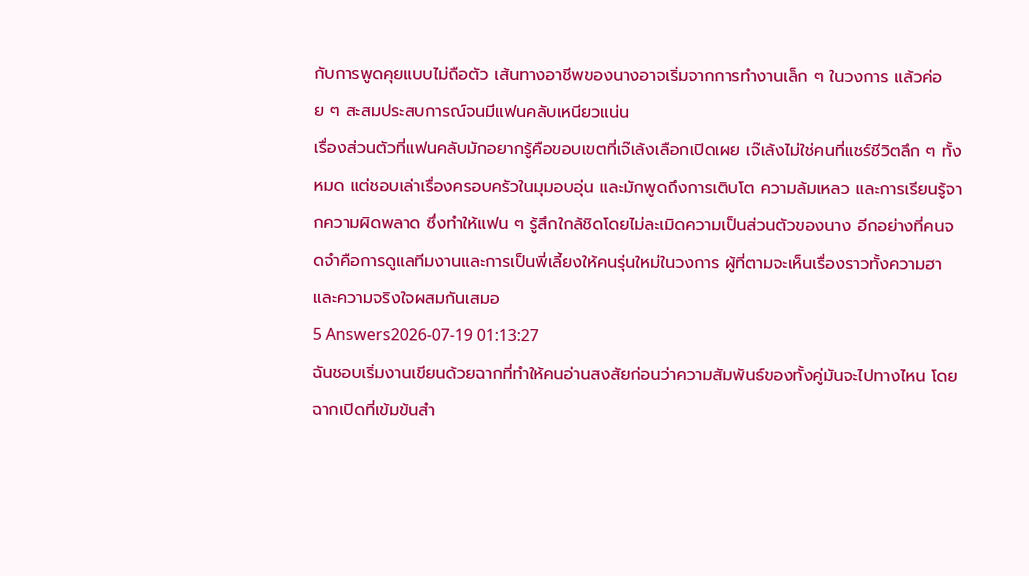กับการพูดคุยแบบไม่ถือตัว เส้นทางอาชีพของนางอาจเริ่มจากการทำงานเล็ก ๆ ในวงการ แล้วค่อย ๆ สะสมประสบการณ์จนมีแฟนคลับเหนียวแน่น
เรื่องส่วนตัวที่แฟนคลับมักอยากรู้คือขอบเขตที่เจ๊เล้งเลือกเปิดเผย เจ๊เล้งไม่ใช่คนที่แชร์ชีวิตลึก ๆ ทั้งหมด แต่ชอบเล่าเรื่องครอบครัวในมุมอบอุ่น และมักพูดถึงการเติบโต ความล้มเหลว และการเรียนรู้จากความผิดพลาด ซึ่งทำให้แฟน ๆ รู้สึกใกล้ชิดโดยไม่ละเมิดความเป็นส่วนตัวของนาง อีกอย่างที่คนจดจำคือการดูแลทีมงานและการเป็นพี่เลี้ยงให้คนรุ่นใหม่ในวงการ ผู้ที่ตามจะเห็นเรื่องราวทั้งความฮาและความจริงใจผสมกันเสมอ
5 Answers2026-07-19 01:13:27
ฉันชอบเริ่มงานเขียนด้วยฉากที่ทำให้คนอ่านสงสัยก่อนว่าความสัมพันธ์ของทั้งคู่มันจะไปทางไหน โดยฉากเปิดที่เข้มข้นสำ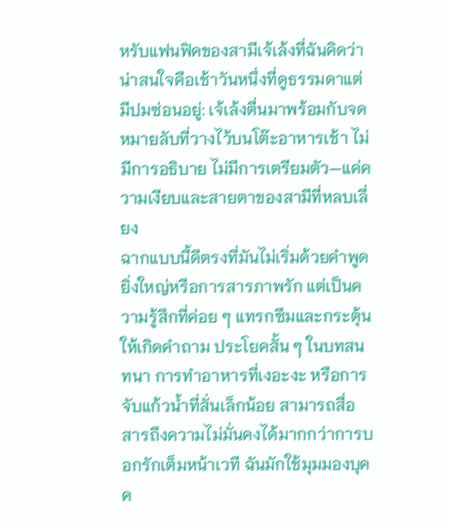หรับแฟนฟิคของสามีเจ้เล้งที่ฉันคิดว่าน่าสนใจคือเช้าวันหนึ่งที่ดูธรรมดาแต่มีปมซ่อนอยู่: เจ้เล้งตื่นมาพร้อมกับจดหมายลับที่วางไว้บนโต๊ะอาหารเช้า ไม่มีการอธิบาย ไม่มีการเตรียมตัว—แค่ความเงียบและสายตาของสามีที่หลบเลี่ยง
ฉากแบบนี้ดีตรงที่มันไม่เริ่มด้วยคำพูดยิ่งใหญ่หรือการสารภาพรัก แต่เป็นความรู้สึกที่ค่อย ๆ แทรกซึมและกระตุ้นให้เกิดคำถาม ประโยคสั้น ๆ ในบทสนทนา การทำอาหารที่เงอะงะ หรือการจับแก้วน้ำที่สั่นเล็กน้อย สามารถสื่อสารถึงความไม่มั่นคงได้มากกว่าการบอกรักเต็มหน้าเวที ฉันมักใช้มุมมองบุคค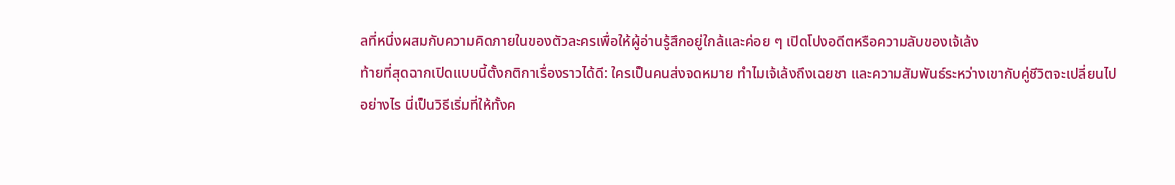ลที่หนึ่งผสมกับความคิดภายในของตัวละครเพื่อให้ผู้อ่านรู้สึกอยู่ใกล้และค่อย ๆ เปิดโปงอดีตหรือความลับของเจ้เล้ง
ท้ายที่สุดฉากเปิดแบบนี้ตั้งกติกาเรื่องราวได้ดี: ใครเป็นคนส่งจดหมาย ทำไมเจ้เล้งถึงเฉยชา และความสัมพันธ์ระหว่างเขากับคู่ชีวิตจะเปลี่ยนไปอย่างไร นี่เป็นวิธีเริ่มที่ให้ทั้งค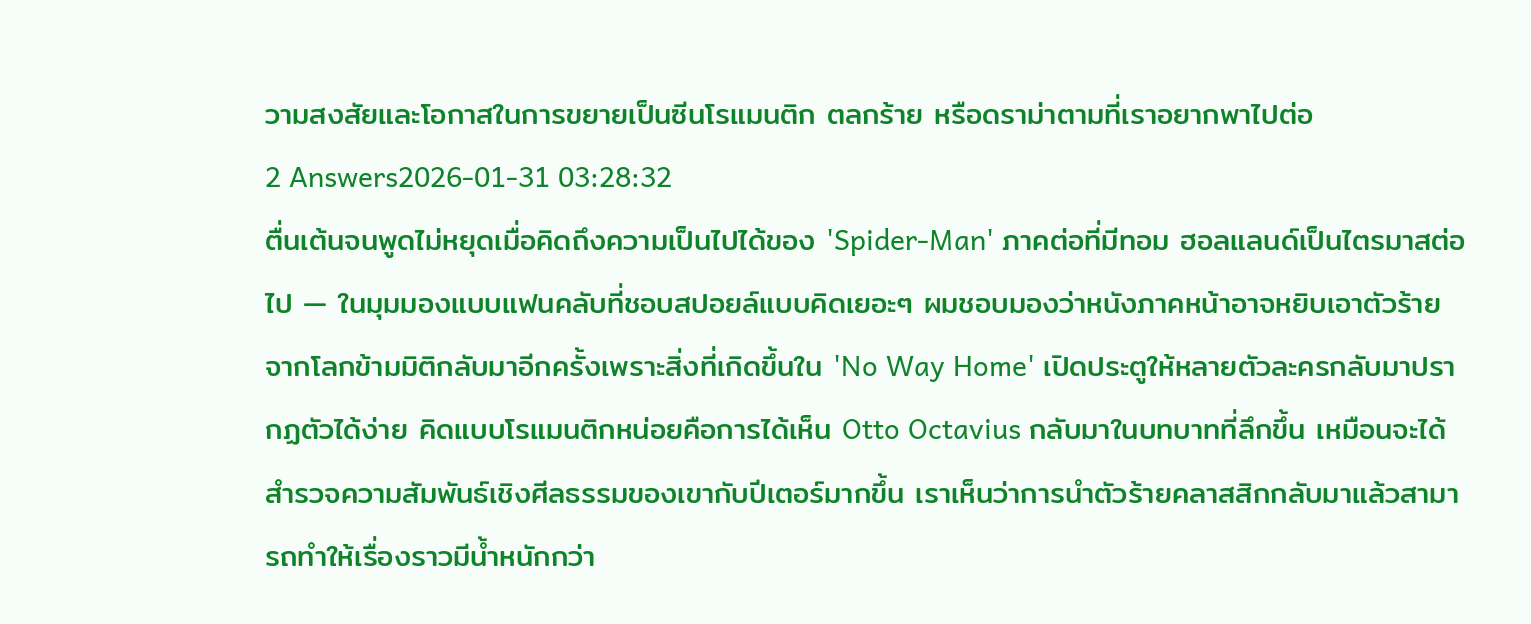วามสงสัยและโอกาสในการขยายเป็นซีนโรแมนติก ตลกร้าย หรือดราม่าตามที่เราอยากพาไปต่อ
2 Answers2026-01-31 03:28:32
ตื่นเต้นจนพูดไม่หยุดเมื่อคิดถึงความเป็นไปได้ของ 'Spider-Man' ภาคต่อที่มีทอม ฮอลแลนด์เป็นไตรมาสต่อไป — ในมุมมองแบบแฟนคลับที่ชอบสปอยล์แบบคิดเยอะๆ ผมชอบมองว่าหนังภาคหน้าอาจหยิบเอาตัวร้ายจากโลกข้ามมิติกลับมาอีกครั้งเพราะสิ่งที่เกิดขึ้นใน 'No Way Home' เปิดประตูให้หลายตัวละครกลับมาปรากฏตัวได้ง่าย คิดแบบโรแมนติกหน่อยคือการได้เห็น Otto Octavius กลับมาในบทบาทที่ลึกขึ้น เหมือนจะได้สำรวจความสัมพันธ์เชิงศีลธรรมของเขากับปีเตอร์มากขึ้น เราเห็นว่าการนำตัวร้ายคลาสสิกกลับมาแล้วสามารถทำให้เรื่องราวมีน้ำหนักกว่า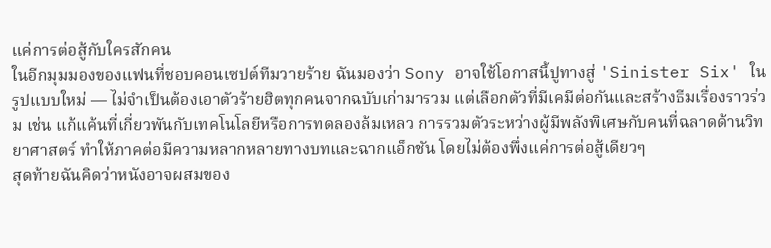แค่การต่อสู้กับใครสักคน
ในอีกมุมมองของแฟนที่ชอบคอนเซปต์ทีมวายร้าย ฉันมองว่า Sony อาจใช้โอกาสนี้ปูทางสู่ 'Sinister Six' ในรูปแบบใหม่ — ไม่จำเป็นต้องเอาตัวร้ายฮิตทุกคนจากฉบับเก่ามารวม แต่เลือกตัวที่มีเคมีต่อกันและสร้างธีมเรื่องราวร่วม เช่น แก้แค้นที่เกี่ยวพันกับเทคโนโลยีหรือการทดลองล้มเหลว การรวมตัวระหว่างผู้มีพลังพิเศษกับคนที่ฉลาดด้านวิทยาศาสตร์ ทำให้ภาคต่อมีความหลากหลายทางบทและฉากแอ็กชัน โดยไม่ต้องพึ่งแค่การต่อสู้เดียวๆ
สุดท้ายฉันคิดว่าหนังอาจผสมของ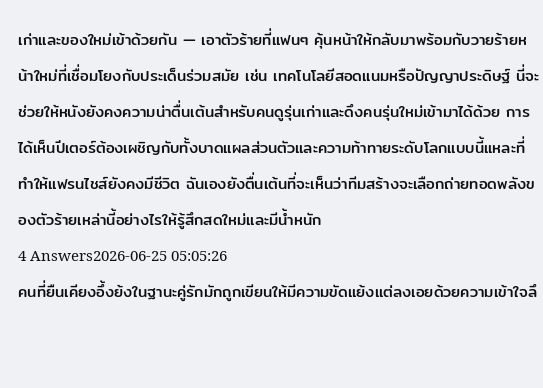เก่าและของใหม่เข้าด้วยกัน — เอาตัวร้ายที่แฟนๆ คุ้นหน้าให้กลับมาพร้อมกับวายร้ายหน้าใหม่ที่เชื่อมโยงกับประเด็นร่วมสมัย เช่น เทคโนโลยีสอดแนมหรือปัญญาประดิษฐ์ นี่จะช่วยให้หนังยังคงความน่าตื่นเต้นสำหรับคนดูรุ่นเก่าและดึงคนรุ่นใหม่เข้ามาได้ด้วย การได้เห็นปีเตอร์ต้องเผชิญกับทั้งบาดแผลส่วนตัวและความท้าทายระดับโลกแบบนี้แหละที่ทำให้แฟรนไชส์ยังคงมีชีวิต ฉันเองยังตื่นเต้นที่จะเห็นว่าทีมสร้างจะเลือกถ่ายทอดพลังของตัวร้ายเหล่านี้อย่างไรให้รู้สึกสดใหม่และมีน้ำหนัก
4 Answers2026-06-25 05:05:26
คนที่ยืนเคียงอึ้งย้งในฐานะคู่รักมักถูกเขียนให้มีความขัดแย้งแต่ลงเอยด้วยความเข้าใจลึ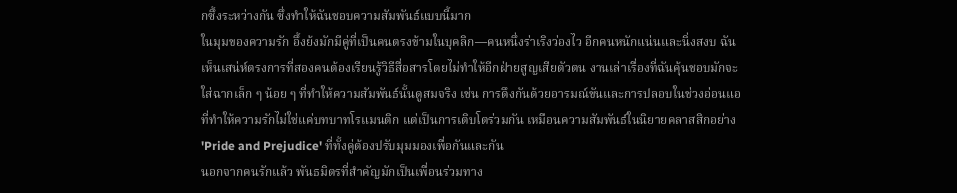กซึ้งระหว่างกัน ซึ่งทำให้ฉันชอบความสัมพันธ์แบบนี้มาก
ในมุมของความรัก อึ้งย้งมักมีคู่ที่เป็นคนตรงข้ามในบุคลิก—คนหนึ่งร่าเริงว่องไว อีกคนหนักแน่นและนิ่งสงบ ฉันเห็นเสน่ห์ตรงการที่สองคนต้องเรียนรู้วิธีสื่อสารโดยไม่ทำให้อีกฝ่ายสูญเสียตัวตน งานเล่าเรื่องที่ฉันคุ้นชอบมักจะใส่ฉากเล็ก ๆ น้อย ๆ ที่ทำให้ความสัมพันธ์นั้นดูสมจริง เช่น การดึงกันด้วยอารมณ์ขันและการปลอบในช่วงอ่อนแอ ที่ทำให้ความรักไม่ใช่แค่บทบาทโรแมนติก แต่เป็นการเติบโตร่วมกัน เหมือนความสัมพันธ์ในนิยายคลาสสิกอย่าง 'Pride and Prejudice' ที่ทั้งคู่ต้องปรับมุมมองเพื่อกันและกัน
นอกจากคนรักแล้ว พันธมิตรที่สำคัญมักเป็นเพื่อนร่วมทาง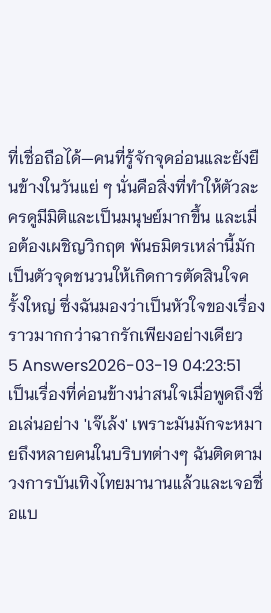ที่เชื่อถือได้—คนที่รู้จักจุดอ่อนและยังยืนข้างในวันแย่ ๆ นั่นคือสิ่งที่ทำให้ตัวละครดูมีมิติและเป็นมนุษย์มากขึ้น และเมื่อต้องเผชิญวิกฤต พันธมิตรเหล่านี้มักเป็นตัวจุดชนวนให้เกิดการตัดสินใจครั้งใหญ่ ซึ่งฉันมองว่าเป็นหัวใจของเรื่องราวมากกว่าฉากรักเพียงอย่างเดียว
5 Answers2026-03-19 04:23:51
เป็นเรื่องที่ค่อนข้างน่าสนใจเมื่อพูดถึงชื่อเล่นอย่าง 'เจ๊เล้ง' เพราะมันมักจะหมายถึงหลายคนในบริบทต่างๆ ฉันติดตามวงการบันเทิงไทยมานานแล้วและเจอชื่อแบ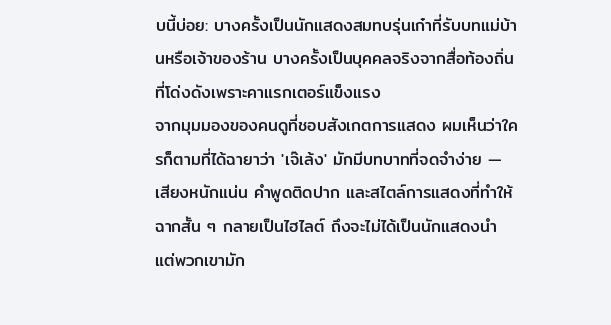บนี้บ่อย: บางครั้งเป็นนักแสดงสมทบรุ่นเก๋าที่รับบทแม่บ้านหรือเจ้าของร้าน บางครั้งเป็นบุคคลจริงจากสื่อท้องถิ่นที่โด่งดังเพราะคาแรกเตอร์แข็งแรง
จากมุมมองของคนดูที่ชอบสังเกตการแสดง ผมเห็นว่าใครก็ตามที่ได้ฉายาว่า 'เจ๊เล้ง' มักมีบทบาทที่จดจำง่าย — เสียงหนักแน่น คำพูดติดปาก และสไตล์การแสดงที่ทำให้ฉากสั้น ๆ กลายเป็นไฮไลต์ ถึงจะไม่ได้เป็นนักแสดงนำ แต่พวกเขามัก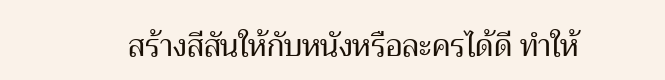สร้างสีสันให้กับหนังหรือละครได้ดี ทำให้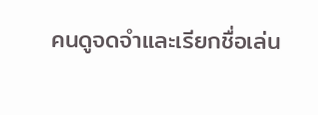คนดูจดจำและเรียกชื่อเล่น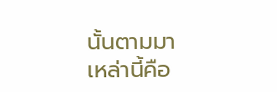นั้นตามมา เหล่านี้คือ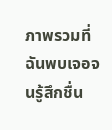ภาพรวมที่ฉันพบเจอจนรู้สึกชื่น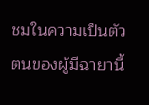ชมในความเป็นตัวตนของผู้มีฉายานี้